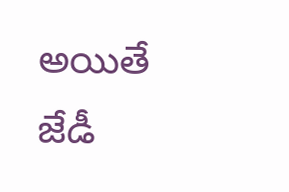అయితే జేడీ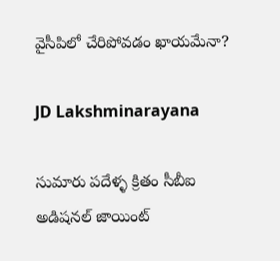వైసీపిలో చేరిపోవడం ఖాయమేనా?

JD Lakshminarayana

సుమారు పదేళ్ళ క్రితం సీబీఐ అడిషనల్ జాయింట్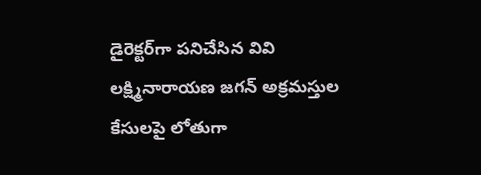డైరెక్టర్‌గా పనిచేసిన వివి లక్ష్మినారాయణ జగన్‌ అక్రమస్తుల కేసులపై లోతుగా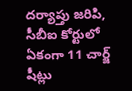దర్యాప్తు జరిపి, సీబీఐ కోర్టులో ఏకంగా 11 చార్జ్ షీట్లు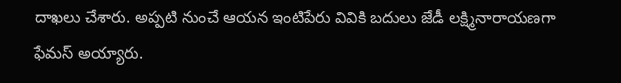దాఖలు చేశారు. అప్పటి నుంచే ఆయన ఇంటిపేరు వివికి బదులు జేడీ లక్ష్మినారాయణగా ఫేమస్ అయ్యారు.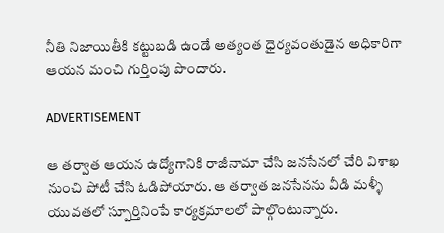నీతి నిజాయితీకి కట్టుబడి ఉండే అత్యంత ధైర్యవంతుడైన అధికారిగా ఆయన మంచి గుర్తింపు పొందారు.

ADVERTISEMENT

ఆ తర్వాత ఆయన ఉద్యోగానికి రాజీనామా చేసి జనసేనలో చేరి విశాఖ నుంచి పోటీ చేసి ఓడిపోయారు. ఆ తర్వాత జనసేనను వీడి మళ్ళీ యువతలో స్పూర్తినింపే కార్యక్రమాలలో పాల్గొంటున్నారు.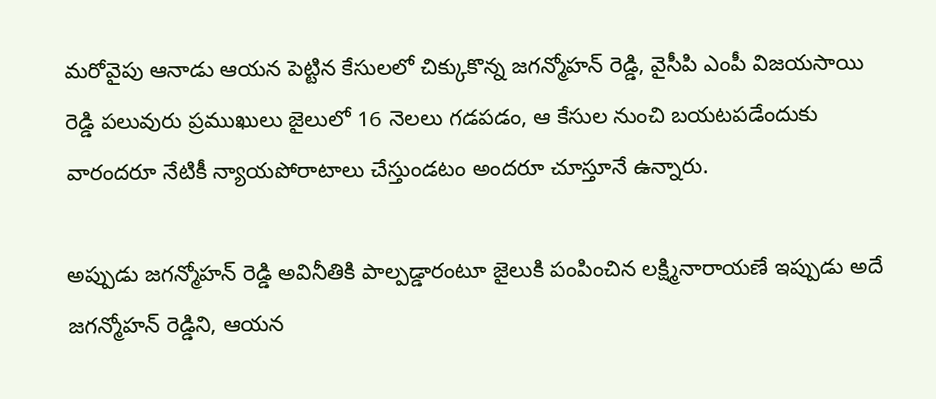మరోవైపు ఆనాడు ఆయన పెట్టిన కేసులలో చిక్కుకొన్న జగన్మోహన్‌ రెడ్డి, వైసీపి ఎంపీ విజయసాయి రెడ్డి పలువురు ప్రముఖులు జైలులో 16 నెలలు గడపడం, ఆ కేసుల నుంచి బయటపడేందుకు వారందరూ నేటికీ న్యాయపోరాటాలు చేస్తుండటం అందరూ చూస్తూనే ఉన్నారు.

అప్పుడు జగన్మోహన్‌ రెడ్డి అవినీతికి పాల్పడ్డారంటూ జైలుకి పంపించిన లక్ష్మినారాయణే ఇప్పుడు అదే జగన్మోహన్‌ రెడ్డిని, ఆయన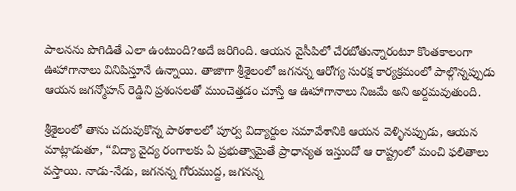పాలనను పొగిడితే ఎలా ఉంటుంది?అదే జరిగింది. ఆయన వైసీపిలో చేరబోతున్నారంటూ కొంతకాలంగా ఊహాగానాలు వినిపిస్తూనే ఉన్నాయి. తాజాగా శ్రీశైలంలో జగనన్న ఆరోగ్య సురక్ష కార్యక్రమంలో పాల్గొన్నప్పుడు ఆయన జగన్మోహన్‌ రెడ్డిని ప్రశంసలతో ముంచెత్తడం చూస్తే ఆ ఊహాగానాలు నిజమే అని అర్దమవుతుంది.

శ్రీశైలంలో తాను చదువుకొన్న పాఠశాలలో పూర్వ విద్యార్దుల సమావేశానికి ఆయన వెళ్ళినప్పుడు, ఆయన మాట్లాడుతూ, “విద్యా వైద్య రంగాలకు ఏ ప్రభుత్వామైతే ప్రాధాన్యత ఇస్తుందో ఆ రాష్ట్రంలో మంచి ఫలితాలు వస్తాయి. నాడు-నేడు, జగనన్న గోరుముద్ద, జగనన్న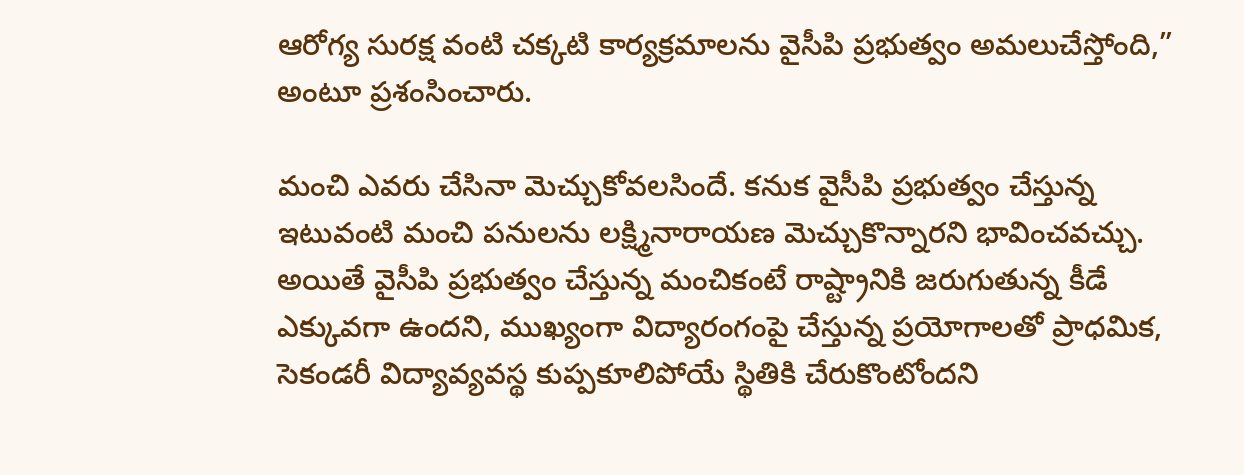ఆరోగ్య సురక్ష వంటి చక్కటి కార్యక్రమాలను వైసీపి ప్రభుత్వం అమలుచేస్తోంది,” అంటూ ప్రశంసించారు.

మంచి ఎవరు చేసినా మెచ్చుకోవలసిందే. కనుక వైసీపి ప్రభుత్వం చేస్తున్న ఇటువంటి మంచి పనులను లక్ష్మినారాయణ మెచ్చుకొన్నారని భావించవచ్చు. అయితే వైసీపి ప్రభుత్వం చేస్తున్న మంచికంటే రాష్ట్రానికి జరుగుతున్న కీడే ఎక్కువగా ఉందని, ముఖ్యంగా విద్యారంగంపై చేస్తున్న ప్రయోగాలతో ప్రాధమిక, సెకండరీ విద్యావ్యవస్థ కుప్పకూలిపోయే స్థితికి చేరుకొంటోందని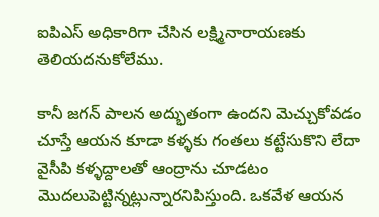ఐపిఎస్ అధికారిగా చేసిన లక్ష్మినారాయణకు తెలియదనుకోలేము.

కానీ జగన్‌ పాలన అద్భుతంగా ఉందని మెచ్చుకోవడం చూస్తే ఆయన కూడా కళ్ళకు గంతలు కట్టేసుకొని లేదా వైసీపి కళ్ళద్దాలతో ఆంద్రాను చూడటం మొదలుపెట్టిన్నట్లున్నారనిపిస్తుంది. ఒకవేళ ఆయన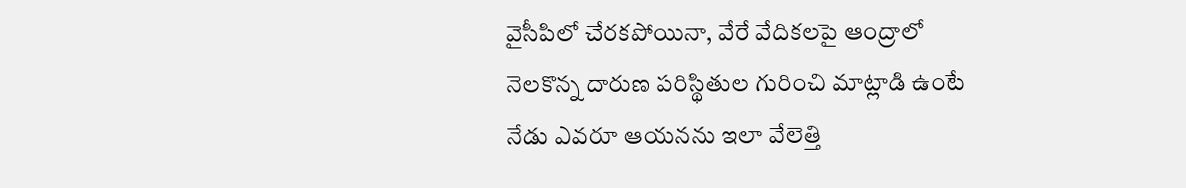వైసీపిలో చేరకపోయినా, వేరే వేదికలపై ఆంద్రాలో నెలకొన్న దారుణ పరిస్థితుల గురించి మాట్లాడి ఉంటే నేడు ఎవరూ ఆయనను ఇలా వేలెత్తి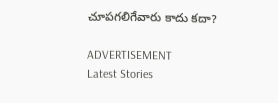చూపగలిగేవారు కాదు కదా?

ADVERTISEMENT
Latest Stories